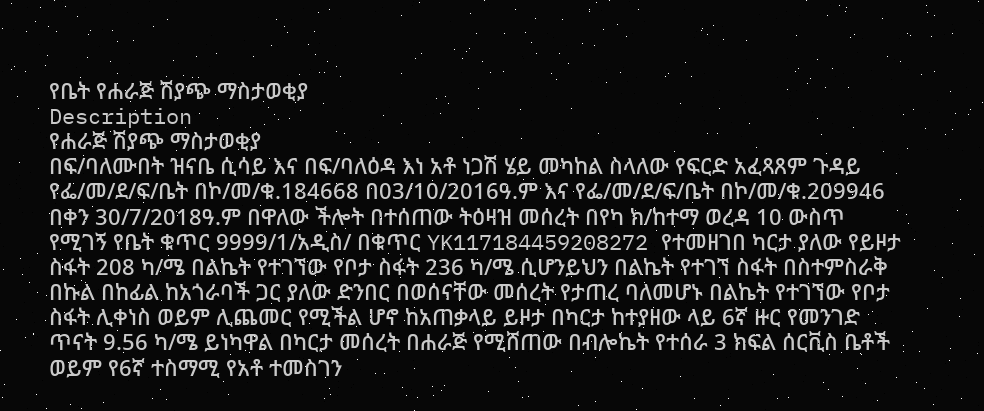የቤት የሐራጅ ሽያጭ ማስታወቂያ
Description
የሐራጅ ሽያጭ ማስታወቂያ
በፍ/ባለሙበት ዝናቤ ሲሳይ እና በፍ/ባለዕዳ እነ አቶ ነጋሽ ሄይ መካከል ስላለው የፍርድ አፈጻጸም ጉዳይ የፌ/መ/ደ/ፍ/ቤት በኮ/መ/ቁ.184668 በ03/10/2016ዓ.ም እና የፌ/መ/ደ/ፍ/ቤት በኮ/መ/ቁ.209946 በቀን 30/7/2018ዓ.ም በዋለው ችሎት በተሰጠው ትዕዛዝ መሰረት በየካ ክ/ከተማ ወረዳ 10 ውስጥ የሚገኝ የቤት ቁጥር 9999/1/አዲስ/ በቁጥር YK117184459208272 የተመዘገበ ካርታ ያለው የይዞታ ስፋት 208 ካ/ሜ በልኬት የተገኘው የቦታ ስፋት 236 ካ/ሜ ሲሆንይህን በልኬት የተገኘ ስፋት በስተምስራቅ በኩል በከፊል ከአጎራባች ጋር ያለው ድንበር በወሰናቸው መሰረት የታጠረ ባለመሆኑ በልኬት የተገኘው የቦታ ስፋት ሊቀነስ ወይም ሊጨመር የሚችል ሆኖ ከአጠቃላይ ይዞታ በካርታ ከተያዘው ላይ 6ኛ ዙር የመንገድ ጥናት 9.56 ካ/ሜ ይነካዋል በካርታ መሰረት በሐራጅ የሚሸጠው በብሎኬት የተሰራ 3 ክፍል ሰርቪስ ቤቶች ወይም የ6ኛ ተስማሚ የአቶ ተመስገን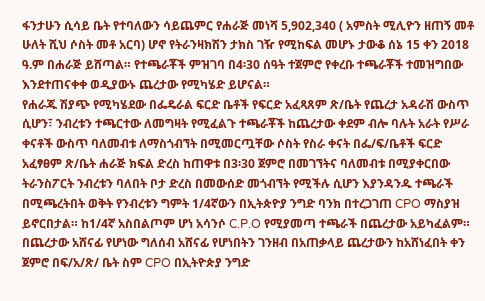ፋንታሁን ሲሳይ ቤት የተባለውን ሳይጨምር የሐራጅ መነሻ 5,902,340 ( አምስት ሚሊዮን ዘጠኝ መቶ ሁለት ሺህ ሶስት መቶ አርባ) ሆኖ የትራንዛክሽን ታክስ ገዥ የሚከፍል መሆኑ ታውቆ ሰኔ 15 ቀን 2018 ዓ.ም በሐራጅ ይሸጣል። የተጫራቾች ምዝገባ በ4፡30 ሰዓት ተጀምሮ የቀረቡ ተጫራቾች ተመዝግበው እንደተጠናቀቀ ወዲያውኑ ጨረታው የሚካሄድ ይሆናል።
የሐራጁ ሽያጭ የሚካሄደው በፌዴራል ፍርድ ቤቶች የፍርድ አፈጻጸም ጽ/ቤት የጨረታ አዳራሽ ውስጥ ሲሆን፣ ንብረቱን ተጫርተው ለመግዛት የሚፈልጉ ተጫራቾች ከጨረታው ቀደም ብሎ ባሉት አራት የሥራ ቀናቶች ውስጥ ባለመብቱ ለማስጎብኘት በሚመርጧቸው ሶስት የስራ ቀናት በፌ/ፍ/ቤቶች ፍርድ አፈፃፀም ጽ/ቤት ሐራጅ ክፍል ድረስ ከጠዋቱ በ3፡30 ጀምሮ በመገኘትና ባለመብቱ በሚያቀርበው ትራንስፖርት ንብረቱን ባለበት ቦታ ድረስ በመውሰድ መጎብኘት የሚችሉ ሲሆን እያንዳንዱ ተጫራች በሚጫረትበት ወቅት የንብረቱን ግምት 1/4ኛውን በኢትጵዮያ ንግድ ባንክ በተረጋገጠ CPO ማስያዝ ይኖርበታል። ከ1/4ኛ አስበልጦም ሆነ አሳንሶ C.P.O የሚያመጣ ተጫራች በጨረታው አይካፈልም። በጨረታው አሸናፊ የሆነው ግለሰብ አሸናፊ የሆነበትን ገንዘብ በአጠቃላይ ጨረታውን ከአሸነፈበት ቀን ጀምሮ በፍ/አ/ጽ/ ቤት ስም CPO በኢትዮጵያ ንግድ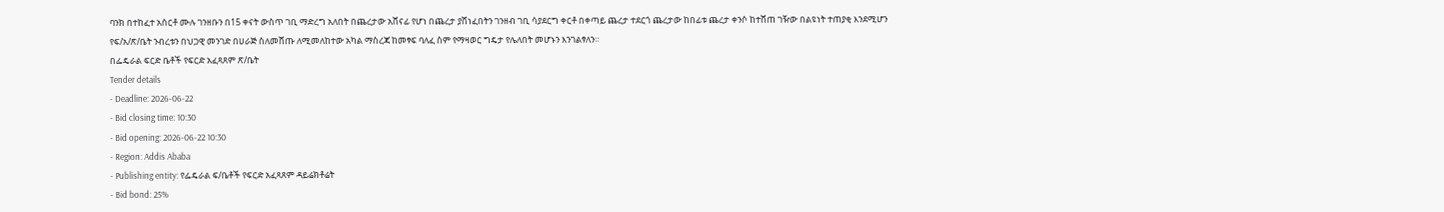ባንክ በተከፈተ አሰርቶ ሙሉ ገንዘቡን በ15 ቀናት ውስጥ ገቢ ማድረግ አለበት በጨረታው አሸናፊ የሆነ በጨረታ ያሸነፈበትን ገንዘብ ገቢ ሳያደርግ ቀርቶ በቀጣይ ጨረታ ተደርጎ ጨረታው ከበፊቱ ጨረታ ቀንሶ ከተሸጠ ገዥው በልዩነት ተጠያቂ እንደሚሆን የፍ/አ/ጽ/ቤት ንብረቱን በህጋዊ መንገድ በሀራጅ ስለመሸጡ ለሚመለከተው አካል ማስረጃ ከመፃፍ ባለፈ ስም የማዛወር ግዴታ የሌለበት መሆኑን እንገልፃለን።
በፌዴራል ፍርድ ቤቶች የፍርድ አፈጻጸም ጽ/ቤት
Tender details
- Deadline: 2026-06-22
- Bid closing time: 10:30
- Bid opening: 2026-06-22 10:30
- Region: Addis Ababa
- Publishing entity: የፌዴራል ፍ/ቤቶች የፍርድ አፈጻጸም ዳይሬክቶሬት
- Bid bond: 25%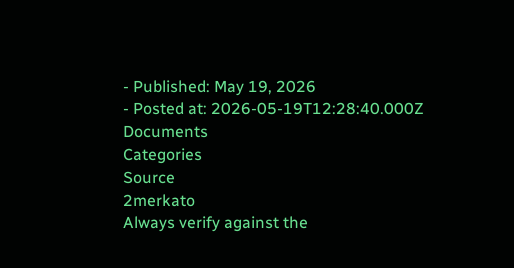- Published: May 19, 2026
- Posted at: 2026-05-19T12:28:40.000Z
Documents
Categories
Source
2merkato
Always verify against the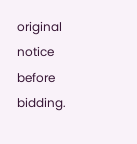original notice before bidding.